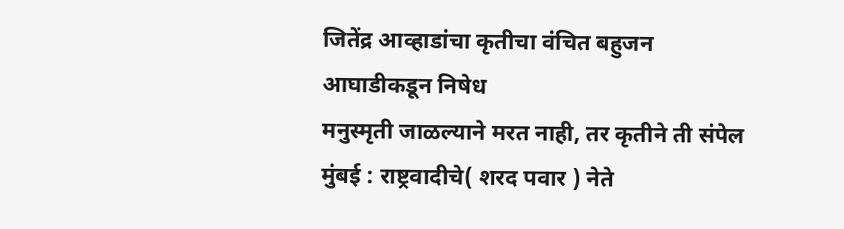जितेंद्र आव्हाडांचा कृतीचा वंचित बहुजन आघाडीकडून निषेध
मनुस्मृती जाळल्याने मरत नाही, तर कृतीने ती संपेल मुंबई : राष्ट्रवादीचे( शरद पवार ) नेते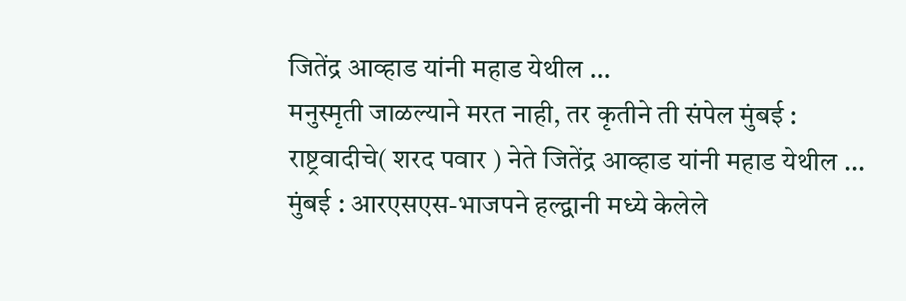जितेंद्र आव्हाड यांनी महाड येथील ...
मनुस्मृती जाळल्याने मरत नाही, तर कृतीने ती संपेल मुंबई : राष्ट्रवादीचे( शरद पवार ) नेते जितेंद्र आव्हाड यांनी महाड येथील ...
मुंबई : आरएसएस-भाजपने हल्द्वानी मध्ये केलेले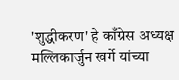'शुद्धीकरण' हे काँग्रेस अध्यक्ष मल्लिकार्जुन खर्गे यांच्या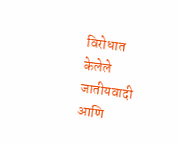विरोधात केलेले जातीयवादी आणि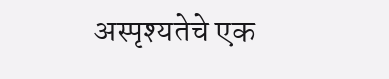अस्पृश्यतेचे एक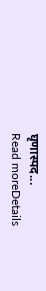घृणास्पद...
Read moreDetails